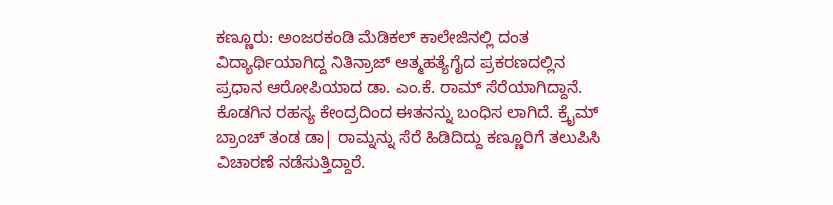ಕಣ್ಣೂರು: ಅಂಜರಕಂಡಿ ಮೆಡಿಕಲ್ ಕಾಲೇಜಿನಲ್ಲಿ ದಂತ ವಿದ್ಯಾರ್ಥಿಯಾಗಿದ್ದ ನಿತಿನ್ರಾಜ್ ಆತ್ಮಹತ್ಯೆಗೈದ ಪ್ರಕರಣದಲ್ಲಿನ ಪ್ರಧಾನ ಆರೋಪಿಯಾದ ಡಾ. ಎಂ.ಕೆ. ರಾಮ್ ಸೆರೆಯಾಗಿದ್ದಾನೆ. ಕೊಡಗಿನ ರಹಸ್ಯ ಕೇಂದ್ರದಿಂದ ಈತನನ್ನು ಬಂಧಿಸ ಲಾಗಿದೆ. ಕ್ರೈಮ್ ಬ್ರಾಂಚ್ ತಂಡ ಡಾ| ರಾಮ್ನನ್ನು ಸೆರೆ ಹಿಡಿದಿದ್ದು ಕಣ್ಣೂರಿಗೆ ತಲುಪಿಸಿ ವಿಚಾರಣೆ ನಡೆಸುತ್ತಿದ್ದಾರೆ.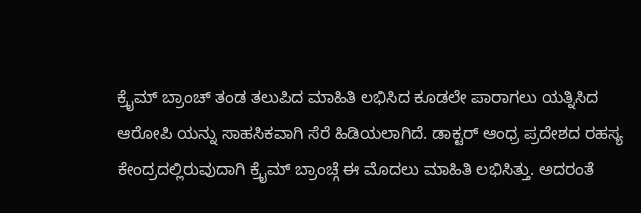ಕ್ರೈಮ್ ಬ್ರಾಂಚ್ ತಂಡ ತಲುಪಿದ ಮಾಹಿತಿ ಲಭಿಸಿದ ಕೂಡಲೇ ಪಾರಾಗಲು ಯತ್ನಿಸಿದ ಆರೋಪಿ ಯನ್ನು ಸಾಹಸಿಕವಾಗಿ ಸೆರೆ ಹಿಡಿಯಲಾಗಿದೆ. ಡಾಕ್ಟರ್ ಆಂಧ್ರ ಪ್ರದೇಶದ ರಹಸ್ಯ ಕೇಂದ್ರದಲ್ಲಿರುವುದಾಗಿ ಕ್ರೈಮ್ ಬ್ರಾಂಚ್ಗೆ ಈ ಮೊದಲು ಮಾಹಿತಿ ಲಭಿಸಿತ್ತು. ಅದರಂತೆ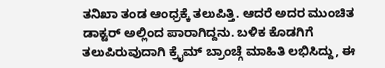ತನಿಖಾ ತಂಡ ಆಂಧ್ರಕ್ಕೆ ತಲುಪಿತ್ತಿ. ಆದರೆ ಅದರ ಮುಂಚಿತ ಡಾಕ್ಟರ್ ಅಲ್ಲಿಂದ ಪಾರಾಗಿದ್ದನು. ಬಳಿಕ ಕೊಡಗಿಗೆ ತಲುಪಿರುವುದಾಗಿ ಕ್ರೈಮ್ ಬ್ರಾಂಚ್ಗೆ ಮಾಹಿತಿ ಲಭಿಸಿದ್ದು, ಈ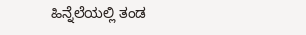ಹಿನ್ನೆಲೆಯಲ್ಲಿ ತಂಡ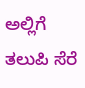ಅಲ್ಲಿಗೆ ತಲುಪಿ ಸೆರೆ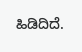ಹಿಡಿದಿದೆ.